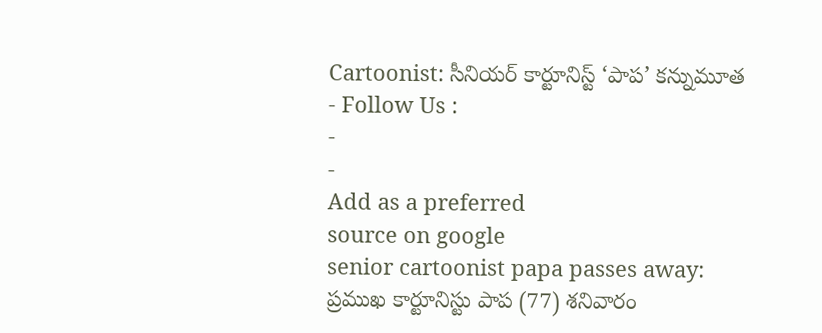Cartoonist: సీనియర్ కార్టూనిస్ట్ ‘పాప’ కన్నుమూత
- Follow Us :
-
-
Add as a preferred
source on google
senior cartoonist papa passes away: ప్రముఖ కార్టూనిస్టు పాప (77) శనివారం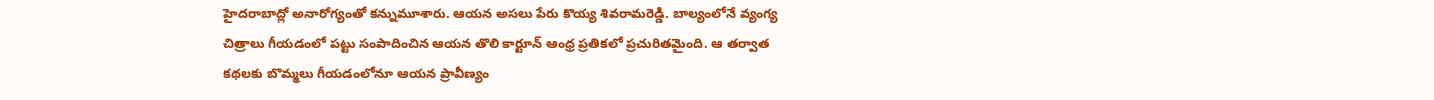హైదరాబాద్లో అనారోగ్యంతో కన్నుమూశారు. ఆయన అసలు పేరు కొయ్య శివరామరెడ్డి. బాల్యంలోనే వ్యంగ్య చిత్రాలు గీయడంలో పట్టు సంపాదించిన ఆయన తొలి కార్టూన్ ఆంధ్ర ప్రతికలో ప్రచురితమైంది. ఆ తర్వాత కథలకు బొమ్మలు గీయడంలోనూ ఆయన ప్రావీణ్యం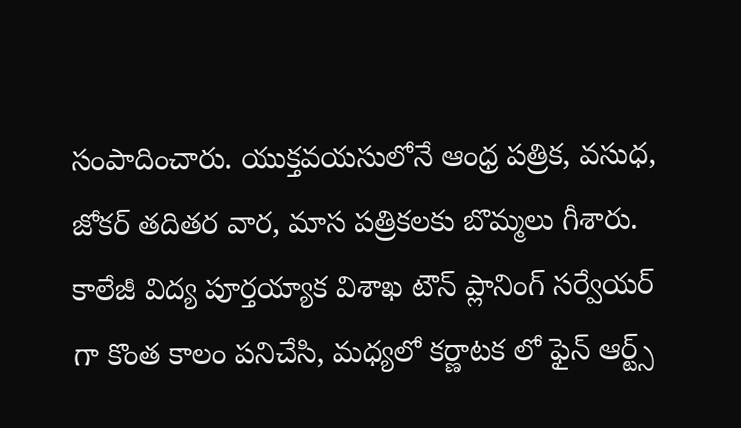సంపాదించారు. యుక్తవయసులోనే ఆంధ్ర పత్రిక, వసుధ, జోకర్ తదితర వార, మాస పత్రికలకు బొమ్మలు గీశారు. కాలేజీ విద్య పూర్తయ్యాక విశాఖ టౌన్ ప్లానింగ్ సర్వేయర్ గా కొంత కాలం పనిచేసి, మధ్యలో కర్ణాటక లో ఫైన్ ఆర్ట్స్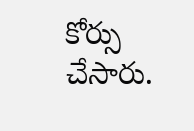కోర్సు చేసారు.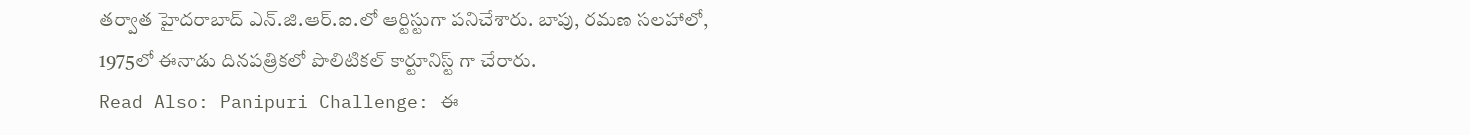తర్వాత హైదరాబాద్ ఎన్.జి.ఆర్.ఐ.లో ఆర్టిస్టుగా పనిచేశారు. బాపు, రమణ సలహాలో, 1975లో ఈనాడు దినపత్రికలో పొలిటికల్ కార్టూనిస్ట్ గా చేరారు.
Read Also: Panipuri Challenge: ఈ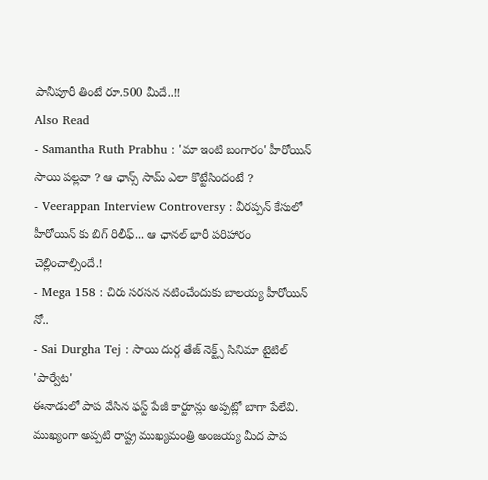పానీపూరీ తింటే రూ.500 మీదే..!!
Also Read
- Samantha Ruth Prabhu : 'మా ఇంటి బంగారం' హీరోయిన్ సాయి పల్లవా ? ఆ ఛాన్స్ సామ్ ఎలా కొట్టేసిందంటే ?
- Veerappan Interview Controversy : వీరప్పన్ కేసులో హీరోయిన్ కు బిగ్ రిలీఫ్... ఆ ఛానల్ భారీ పరిహారం చెల్లించాల్సిందే.!
- Mega 158 : చిరు సరసన నటించేందుకు బాలయ్య హీరోయిన్ నో..
- Sai Durgha Tej : సాయి దుర్గ తేజ్ నెక్ట్స్ సినిమా టైటిల్ 'పార్వేట'
ఈనాడులో పాప వేసిన ఫస్ట్ పేజీ కార్టూన్లు అప్పట్లో బాగా పేలేవి. ముఖ్యంగా అప్పటి రాష్ట్ర ముఖ్యమంత్రి అంజయ్య మీద పాప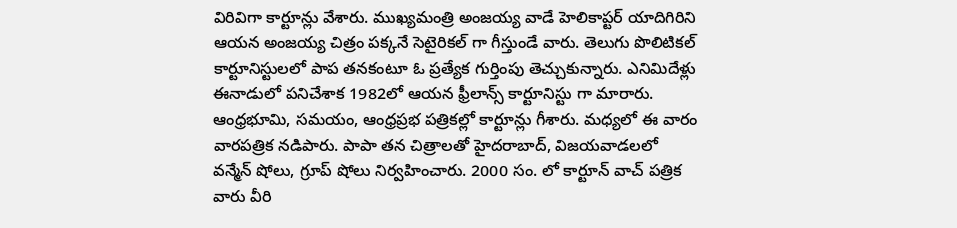విరివిగా కార్టూన్లు వేశారు. ముఖ్యమంత్రి అంజయ్య వాడే హెలికాప్టర్ యాదిగిరిని ఆయన అంజయ్య చిత్రం పక్కనే సెటైరికల్ గా గీస్తుండే వారు. తెలుగు పొలిటికల్ కార్టూనిస్టులలో పాప తనకంటూ ఓ ప్రత్యేక గుర్తింపు తెచ్చుకున్నారు. ఎనిమిదేళ్లు ఈనాడులో పనిచేశాక 1982లో ఆయన ఫ్రీలాన్స్ కార్టూనిస్టు గా మారారు. ఆంధ్రభూమి, సమయం, ఆంధ్రప్రభ పత్రికల్లో కార్టూన్లు గీశారు. మధ్యలో ఈ వారం వారపత్రిక నడిపారు. పాపా తన చిత్రాలతో హైదరాబాద్, విజయవాడలలో వన్మేన్ షోలు, గ్రూప్ షోలు నిర్వహించారు. 2000 సం. లో కార్టూన్ వాచ్ పత్రిక వారు వీరి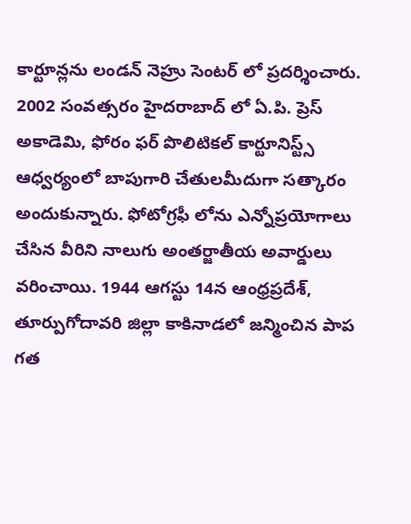కార్టూన్లను లండన్ నెహ్రు సెంటర్ లో ప్రదర్శించారు. 2002 సంవత్సరం హైదరాబాద్ లో ఏ.పి. ప్రెస్ అకాడెమి, ఫోరం ఫర్ పొలిటికల్ కార్టూనిస్ట్స్ ఆధ్వర్యంలో బాపుగారి చేతులమీదుగా సత్కారం అందుకున్నారు. ఫోటోగ్రఫీ లోను ఎన్నోప్రయోగాలు చేసిన వీరిని నాలుగు అంతర్జాతీయ అవార్డులు వరించాయి. 1944 ఆగస్టు 14న ఆంధ్రప్రదేశ్, తూర్పుగోదావరి జిల్లా కాకినాడలో జన్మించిన పాప గత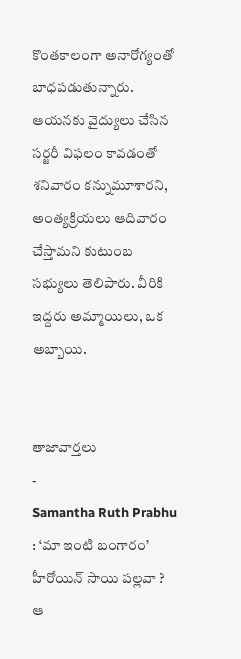కొంతకాలంగా అనారోగ్యంతో బాధపడుతున్నారు. ఆయనకు వైద్యులు చేసిన సర్జరీ విఫలం కావడంతో శనివారం కన్నుమూశారని, అంత్యక్రియలు ఆదివారం చేస్తామని కుటుంబ సభ్యులు తెలిపారు. వీరికి ఇద్దరు అమ్మాయిలు, ఒక అబ్బాయి.


తాజావార్తలు
-
Samantha Ruth Prabhu : ‘మా ఇంటి బంగారం’ హీరోయిన్ సాయి పల్లవా ? ఆ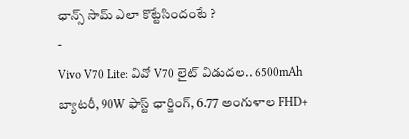ఛాన్స్ సామ్ ఎలా కొట్టేసిందంటే ?
-
Vivo V70 Lite: వివో V70 లైట్ విడుదల.. 6500mAh బ్యాటరీ, 90W ఫాస్ట్ ఛార్జింగ్, 6.77 అంగుళాల FHD+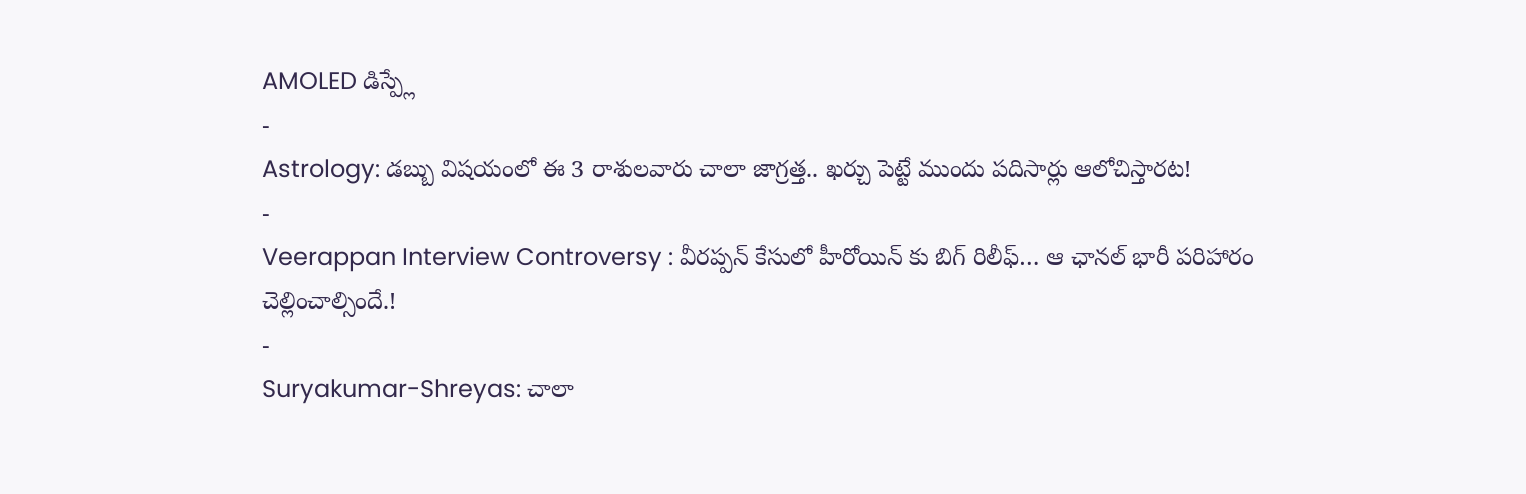AMOLED డిస్ప్లే
-
Astrology: డబ్బు విషయంలో ఈ 3 రాశులవారు చాలా జాగ్రత్త.. ఖర్చు పెట్టే ముందు పదిసార్లు ఆలోచిస్తారట!
-
Veerappan Interview Controversy : వీరప్పన్ కేసులో హీరోయిన్ కు బిగ్ రిలీఫ్… ఆ ఛానల్ భారీ పరిహారం చెల్లించాల్సిందే.!
-
Suryakumar-Shreyas: చాలా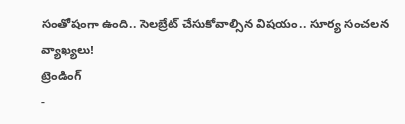సంతోషంగా ఉంది.. సెలబ్రేట్ చేసుకోవాల్సిన విషయం.. సూర్య సంచలన వ్యాఖ్యలు!
ట్రెండింగ్
-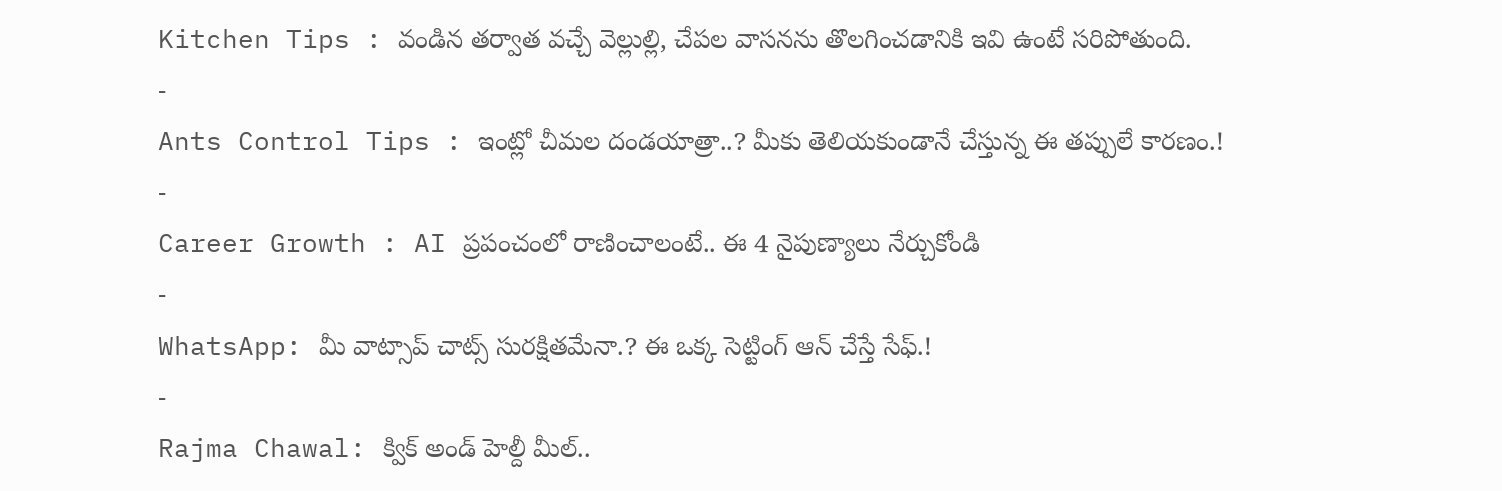Kitchen Tips : వండిన తర్వాత వచ్చే వెల్లుల్లి, చేపల వాసనను తొలగించడానికి ఇవి ఉంటే సరిపోతుంది.
-
Ants Control Tips : ఇంట్లో చీమల దండయాత్రా..? మీకు తెలియకుండానే చేస్తున్న ఈ తప్పులే కారణం.!
-
Career Growth : AI ప్రపంచంలో రాణించాలంటే.. ఈ 4 నైపుణ్యాలు నేర్చుకోండి
-
WhatsApp: మీ వాట్సాప్ చాట్స్ సురక్షితమేనా.? ఈ ఒక్క సెట్టింగ్ ఆన్ చేస్తే సేఫ్.!
-
Rajma Chawal: క్విక్ అండ్ హెల్దీ మీల్..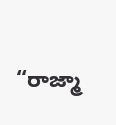“రాజ్మా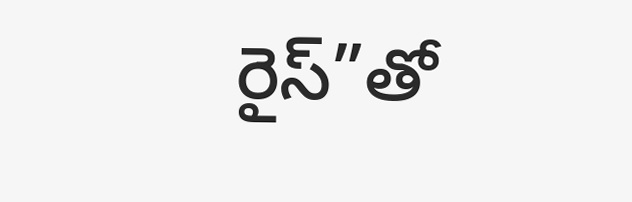రైస్”తో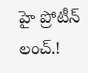హై ప్రోటీన్ లంచ్.!